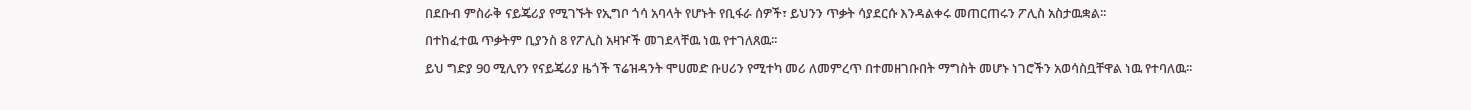በደቡብ ምስራቅ ናይጄሪያ የሚገኙት የኢግቦ ጎሳ አባላት የሆኑት የቢፋራ ሰዎች፣ ይህንን ጥቃት ሳያደርሱ እንዳልቀሩ መጠርጠሩን ፖሊስ አስታዉቋል፡፡
በተከፈተዉ ጥቃትም ቢያንስ 8 የፖሊስ አዛዦች መገደላቸዉ ነዉ የተገለጸዉ፡፡
ይህ ግድያ 90 ሚሊየን የናይጄሪያ ዜጎች ፕሬዝዳንት ሞሀመድ ቡሀሪን የሚተካ መሪ ለመምረጥ በተመዘገቡበት ማግስት መሆኑ ነገሮችን አወሳስቧቸዋል ነዉ የተባለዉ፡፡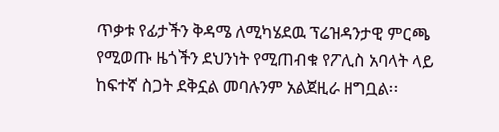ጥቃቱ የፊታችን ቅዳሜ ለሚካሄደዉ ፕሬዝዳንታዊ ምርጫ የሚወጡ ዜጎችን ደህንነት የሚጠብቁ የፖሊስ አባላት ላይ ከፍተኛ ስጋት ደቅኗል መባሉንም አልጀዚራ ዘግቧል፡፡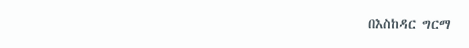በእስከዳር ግርማ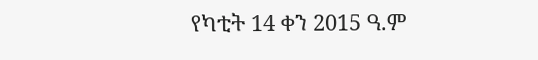የካቲት 14 ቀን 2015 ዓ.ም